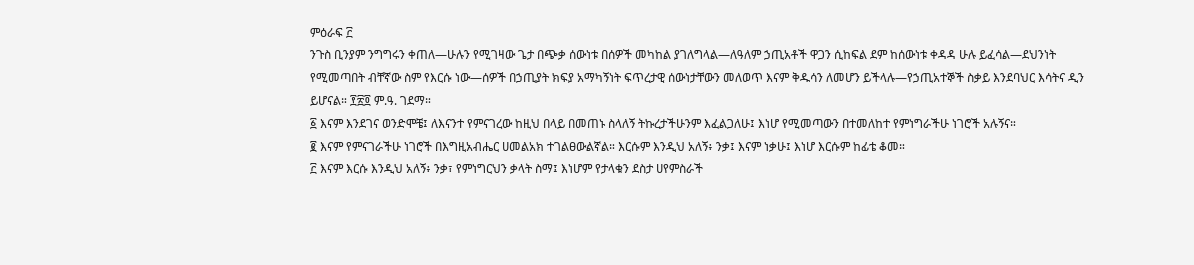ምዕራፍ ፫
ንጉስ ቢንያም ንግግሩን ቀጠለ—ሁሉን የሚገዛው ጌታ በጭቃ ሰውነቱ በሰዎች መካከል ያገለግላል—ለዓለም ኃጢአቶች ዋጋን ሲከፍል ደም ከሰውነቱ ቀዳዳ ሁሉ ይፈሳል—ደህንነት የሚመጣበት ብቸኛው ስም የእርሱ ነው—ሰዎች በኃጢያት ክፍያ አማካኝነት ፍጥረታዊ ሰውነታቸውን መለወጥ እናም ቅዱሳን ለመሆን ይችላሉ—የኃጢአተኞች ስቃይ እንደባህር እሳትና ዲን ይሆናል። ፻፳፬ ም.ዓ. ገደማ።
፩ እናም እንደገና ወንድሞቼ፤ ለእናንተ የምናገረው ከዚህ በላይ በመጠኑ ስላለኝ ትኩረታችሁንም እፈልጋለሁ፤ እነሆ የሚመጣውን በተመለከተ የምነግራችሁ ነገሮች አሉኝና።
፪ እናም የምናገራችሁ ነገሮች በእግዚአብሔር ሀመልአክ ተገልፀውልኛል። እርሱም እንዲህ አለኝ፥ ንቃ፤ እናም ነቃሁ፤ እነሆ እርሱም ከፊቴ ቆመ።
፫ እናም እርሱ እንዲህ አለኝ፥ ንቃ፣ የምነግርህን ቃላት ስማ፤ እነሆም የታላቁን ደስታ ሀየምስራች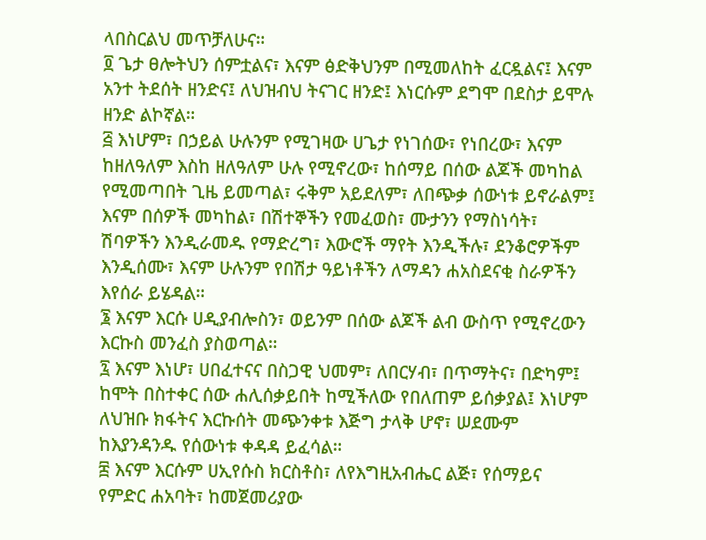ላበስርልህ መጥቻለሁና።
፬ ጌታ ፀሎትህን ሰምቷልና፣ እናም ፅድቅህንም በሚመለከት ፈርዷልና፤ እናም አንተ ትደሰት ዘንድና፤ ለህዝብህ ትናገር ዘንድ፤ እነርሱም ደግሞ በደስታ ይሞሉ ዘንድ ልኮኛል።
፭ እነሆም፣ በኃይል ሁሉንም የሚገዛው ሀጌታ የነገሰው፣ የነበረው፣ እናም ከዘለዓለም እስከ ዘለዓለም ሁሉ የሚኖረው፣ ከሰማይ በሰው ልጆች መካከል የሚመጣበት ጊዜ ይመጣል፣ ሩቅም አይደለም፣ ለበጭቃ ሰውነቱ ይኖራልም፤ እናም በሰዎች መካከል፣ በሽተኞችን የመፈወስ፣ ሙታንን የማስነሳት፣ ሽባዎችን እንዲራመዱ የማድረግ፣ እውሮች ማየት እንዲችሉ፣ ደንቆሮዎችም እንዲሰሙ፣ እናም ሁሉንም የበሽታ ዓይነቶችን ለማዳን ሐአስደናቂ ስራዎችን እየሰራ ይሄዳል።
፮ እናም እርሱ ሀዲያብሎስን፣ ወይንም በሰው ልጆች ልብ ውስጥ የሚኖረውን እርኩስ መንፈስ ያስወጣል።
፯ እናም እነሆ፣ ሀበፈተናና በስጋዊ ህመም፣ ለበርሃብ፣ በጥማትና፣ በድካም፤ ከሞት በስተቀር ሰው ሐሊሰቃይበት ከሚችለው የበለጠም ይሰቃያል፤ እነሆም ለህዝቡ ክፋትና እርኩሰት መጭንቀቱ እጅግ ታላቅ ሆኖ፣ ሠደሙም ከእያንዳንዱ የሰውነቱ ቀዳዳ ይፈሳል።
፰ እናም እርሱም ሀኢየሱስ ክርስቶስ፣ ለየእግዚአብሔር ልጅ፣ የሰማይና የምድር ሐአባት፣ ከመጀመሪያው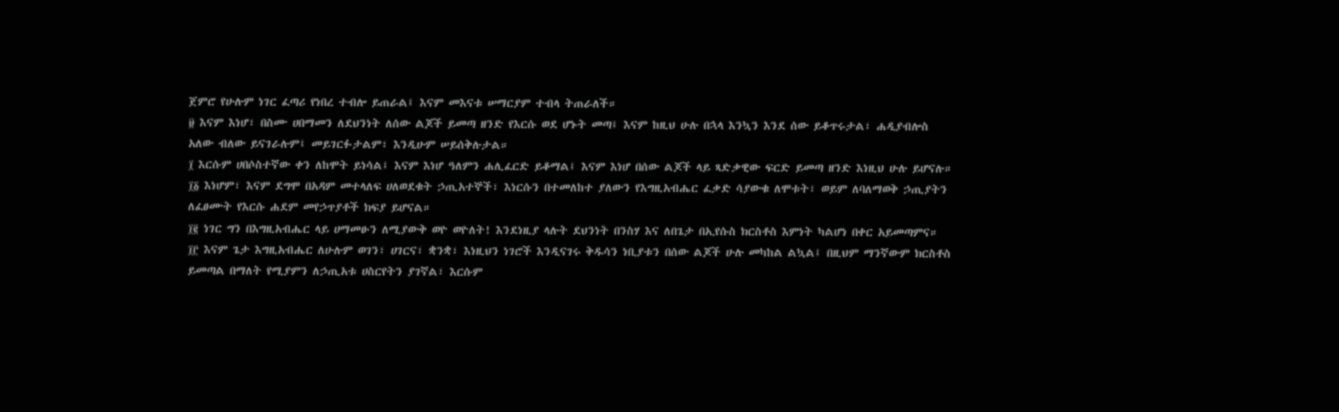ጀምሮ የሁሉም ነገር ፈጣሪ የነበረ ተብሎ ይጠራል፤ እናም መእናቱ ሠማርያም ተብላ ትጠራለች።
፱ እናም እነሆ፣ በስሙ ሀበማመን ለደህንነት ለሰው ልጆች ይመጣ ዘንድ የእርሱ ወደ ሆኑት መጣ፤ እናም ከዚህ ሁሉ በኋላ እንኳን እንደ ሰው ይቆጥሩታል፣ ሐዲያብሎስ አለው ብለው ይናገራሉም፤ መይገርፉታልም፣ እንዲሁም ሠይሰቅሉታል።
፲ እርሱም ሀበሶስተኛው ቀን ለከሞት ይነሳል፤ እናም እነሆ ዓለምን ሐሊፈርድ ይቆማል፤ እናም እነሆ በሰው ልጆች ላይ ጻድቃዊው ፍርድ ይመጣ ዘንድ እነዚህ ሁሉ ይሆናሉ።
፲፩ እነሆም፣ እናም ደግሞ በአዳም መተላለፍ ሀለወደቁት ኃጢአተኞች፣ እነርሱን በተመለከተ ያለውን የእግዚአብሔር ፈቃድ ሳያውቁ ለሞቱት፣ ወይም ለባለማወቅ ኃጢያትን ለፈፀሙት የእርሱ ሐደም መየኃጥያቶች ክፍያ ይሆናል።
፲፪ ነገር ግን በእግዚአብሔር ላይ ሀማመፁን ለሚያውቅ ወዮ ወዮለት! እንደነዚያ ላሉት ደህንነት በንስሃ እና ለበጌታ በኢየሱስ ክርስቶስ እምነት ካልሆነ በቀር አይመጣምና።
፲፫ እናም ጌታ እግዚአብሔር ለሁሉም ወገን፣ ሀገርና፣ ቋንቋ፣ እነዚህን ነገሮች እንዲናገሩ ቅዱሳን ነቢያቱን በሰው ልጆች ሁሉ መካከል ልኳል፤ በዚህም ማንኛውም ክርስቶስ ይመጣል በማለት የሚያምን ለኃጢአቱ ሀስርየትን ያገኛል፣ እርሱም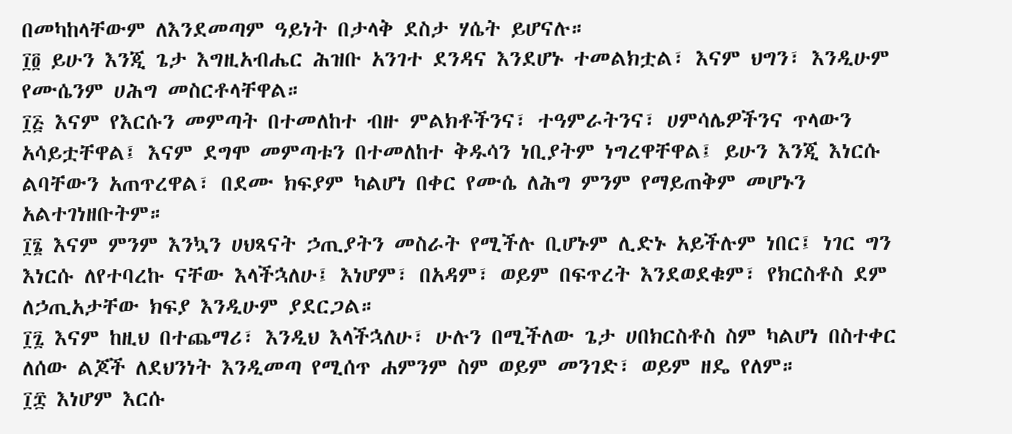በመካከላቸውም ለእንደመጣም ዓይነት በታላቅ ደስታ ሃሴት ይሆናሉ።
፲፬ ይሁን እንጂ ጌታ እግዚአብሔር ሕዝቡ አንገተ ደንዳና እንደሆኑ ተመልክቷል፣ እናም ህግን፣ እንዲሁም የሙሴንም ሀሕግ መስርቶላቸዋል።
፲፭ እናም የእርሱን መምጣት በተመለከተ ብዙ ምልክቶችንና፣ ተዓምራትንና፣ ሀምሳሌዎችንና ጥላውን አሳይቷቸዋል፤ እናም ደግሞ መምጣቱን በተመለከተ ቅዱሳን ነቢያትም ነግረዋቸዋል፤ ይሁን እንጂ እነርሱ ልባቸውን አጠጥረዋል፣ በደሙ ክፍያም ካልሆነ በቀር የሙሴ ለሕግ ምንም የማይጠቅም መሆኑን አልተገነዘቡትም።
፲፮ እናም ምንም እንኳን ሀህጻናት ኃጢያትን መስራት የሚችሉ ቢሆኑም ሊድኑ አይችሉም ነበር፤ ነገር ግን እነርሱ ለየተባረኩ ናቸው እላችኋለሁ፤ እነሆም፣ በአዳም፣ ወይም በፍጥረት እንደወደቁም፣ የክርስቶስ ደም ለኃጢአታቸው ክፍያ እንዲሁም ያደርጋል።
፲፯ እናም ከዚህ በተጨማሪ፣ እንዲህ እላችኋለሁ፣ ሁሉን በሚችለው ጌታ ሀበክርስቶስ ስም ካልሆነ በስተቀር ለሰው ልጆች ለደህንነት እንዲመጣ የሚሰጥ ሐምንም ስም ወይም መንገድ፣ ወይም ዘዴ የለም።
፲፰ እነሆም እርሱ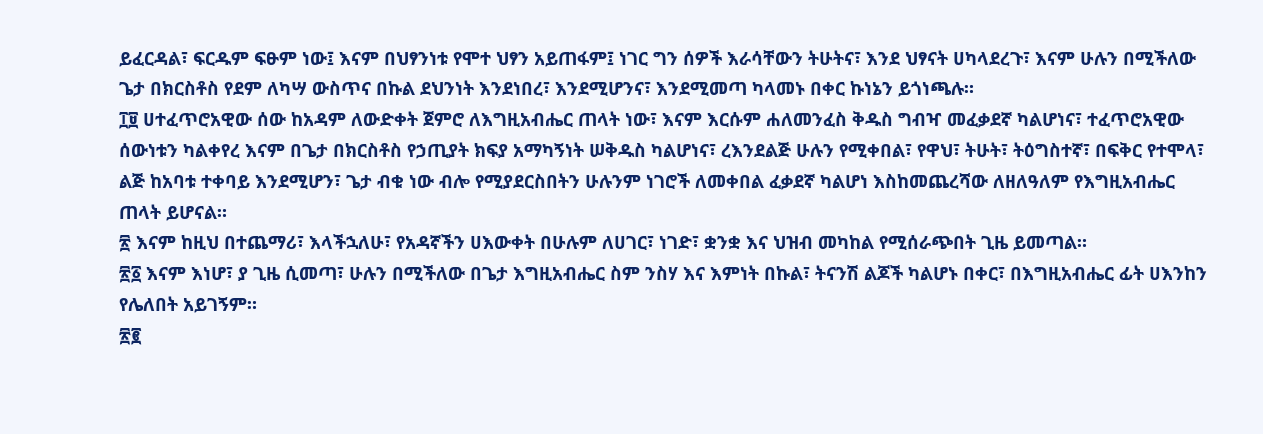ይፈርዳል፣ ፍርዱም ፍፁም ነው፤ እናም በህፃንነቱ የሞተ ህፃን አይጠፋም፤ ነገር ግን ሰዎች እራሳቸውን ትሁትና፣ እንደ ህፃናት ሀካላደረጉ፣ እናም ሁሉን በሚችለው ጌታ በክርስቶስ የደም ለካሣ ውስጥና በኩል ደህንነት እንደነበረ፣ እንደሚሆንና፣ እንደሚመጣ ካላመኑ በቀር ኩነኔን ይጎነጫሉ።
፲፱ ሀተፈጥሮአዊው ሰው ከአዳም ለውድቀት ጀምሮ ለእግዚአብሔር ጠላት ነው፣ እናም እርሱም ሐለመንፈስ ቅዱስ ግብዣ መፈቃደኛ ካልሆነና፣ ተፈጥሮአዊው ሰውነቱን ካልቀየረ እናም በጌታ በክርስቶስ የኃጢያት ክፍያ አማካኝነት ሠቅዱስ ካልሆነና፣ ረእንደልጅ ሁሉን የሚቀበል፣ የዋህ፣ ትሁት፣ ትዕግስተኛ፣ በፍቅር የተሞላ፣ ልጅ ከአባቱ ተቀባይ እንደሚሆን፣ ጌታ ብቁ ነው ብሎ የሚያደርስበትን ሁሉንም ነገሮች ለመቀበል ፈቃደኛ ካልሆነ እስከመጨረሻው ለዘለዓለም የእግዚአብሔር ጠላት ይሆናል።
፳ እናም ከዚህ በተጨማሪ፣ እላችኋለሁ፣ የአዳኛችን ሀእውቀት በሁሉም ለሀገር፣ ነገድ፣ ቋንቋ እና ህዝብ መካከል የሚሰራጭበት ጊዜ ይመጣል።
፳፩ እናም እነሆ፣ ያ ጊዜ ሲመጣ፣ ሁሉን በሚችለው በጌታ እግዚአብሔር ስም ንስሃ እና እምነት በኩል፣ ትናንሽ ልጆች ካልሆኑ በቀር፣ በእግዚአብሔር ፊት ሀእንከን የሌለበት አይገኝም።
፳፪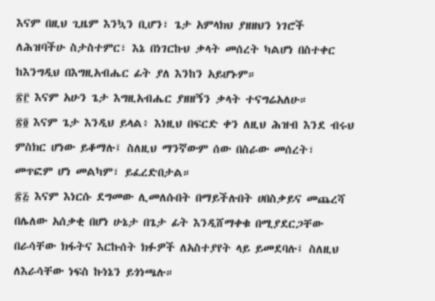እናም በዚህ ጊዜም እንኳን ቢሆን፣ ጌታ አምላክህ ያዘዘህን ነገሮች ለሕዝባችሁ ስታስተምር፣ እኔ በነገርኩህ ቃላት መሰረት ካልሆነ በስተቀር ከእንግዲህ በእግዚአብሔር ፊት ያለ እንከን አይሆኑም።
፳፫ እናም አሁን ጌታ እግዚአብሔር ያዘዘኝን ቃላት ተናግሬአለሁ።
፳፬ እናም ጌታ እንዲህ ይላል፥ እነዚህ በፍርድ ቀን ለዚህ ሕዝብ እንደ ብሩህ ምስክር ሆነው ይቆማሉ፤ ስለዚህ ማንኛውም ሰው በስራው መሰረት፣ መጥፎም ሆነ መልካም፣ ይፈረድበታል።
፳፭ እናም እነርሱ ደግመው ሊመለሱበት በማይችሉበት ሀበስቃይና መጨረሻ በሌለው አሰቃቂ በሆነ ሁኔታ በጌታ ፊት እንዲሸማቀቁ በሚያደርጋቸው በራሳቸው ክፋትና እርኩሰት ክፉዎች ለአስተያየት ላይ ይመደባሉ፤ ስለዚህ ለእራሳቸው ነፍስ ኩነኔን ይጎነጫሉ።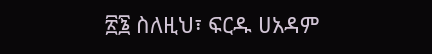፳፮ ስለዚህ፣ ፍርዱ ሀአዳም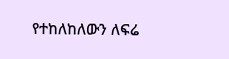የተከለከለውን ለፍሬ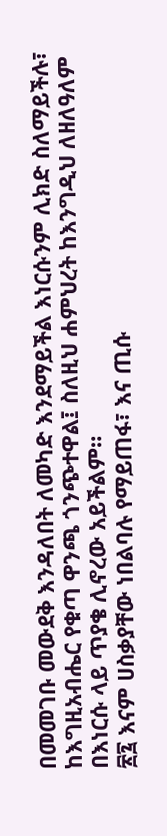በመመገቡ መውደቅ እንዳለበት ለመካድ እንደማይችል እነርሱንም ሊክድ ስለማይችሉ፣ ከእግዚአብሔር የቁጣ ዋንጫ ጎንጭተዋል፤ ስለዚህ ሐምህረት ከእንግዲህ ለዘለዓለም በእነርሱ ላይ ጥያቄ ሊኖረው አይችልም።
፳፯ እናም ሀስቃያቸው ነበልባሉ የማይጠፋ፣ እና ጢሱ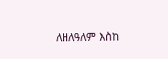ለዘለዓለም እስከ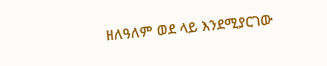ዘለዓለም ወደ ላይ እንደሚያርገው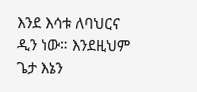እንደ እሳቱ ለባህርና ዲን ነው። እንደዚህም ጌታ እኔን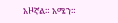አዞኛል። አሜን።